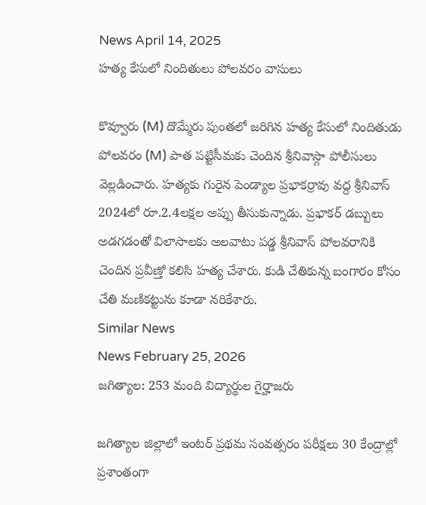News April 14, 2025
హత్య కేసులో నిందితులు పోలవరం వాసులు

కొవ్వూరు (M) దొమ్మేరు పుంతలో జరిగిన హత్య కేసులో నిందితుడు పోలవరం (M) పాత పట్టిసీమకు చెందిన శ్రీనివాస్గా పోలీసులు వెల్లడించారు. హత్యకు గురైన పెండ్యాల ప్రభాకర్రావు వద్ద శ్రీనివాస్ 2024లో రూ.2.4లక్షల అప్పు తీసుకున్నాడు. ప్రభాకర్ డబ్బులు అడగడంతో విలాసాలకు అలవాటు పడ్డ శ్రీనివాస్ పోలవరానికి చెందిన ప్రవీణ్తో కలిసి హత్య చేశారు. కుడి చేతికున్న బంగారం కోసం చేతి మణికట్టును కూడా నరికేశారు.
Similar News
News February 25, 2026
జగిత్యాల: 253 మంది విద్యార్థుల గైర్హాజరు

జగిత్యాల జిల్లాలో ఇంటర్ ప్రథమ సంవత్సరం పరీక్షలు 30 కేంద్రాల్లో ప్రశాంతంగా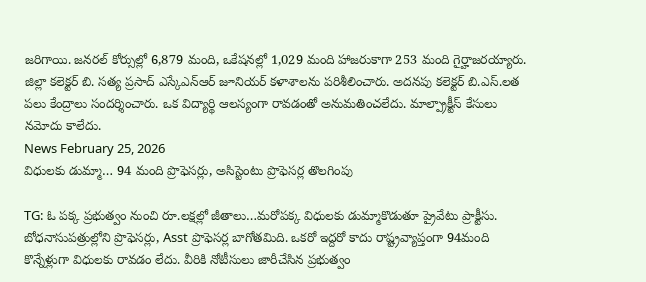జరిగాయి. జనరల్ కోర్సుల్లో 6,879 మంది, ఒకేషనల్లో 1,029 మంది హాజరుకాగా 253 మంది గైర్హాజరయ్యారు. జిల్లా కలెక్టర్ బి. సత్య ప్రసాద్ ఎస్కేఎన్ఆర్ జూనియర్ కళాశాలను పరిశీలించారు. అదనపు కలెక్టర్ బి.ఎస్.లత పలు కేంద్రాలు సందర్శించారు. ఒక విద్యార్థి ఆలస్యంగా రావడంతో అనుమతించలేదు. మాల్ప్రాక్టీస్ కేసులు నమోదు కాలేదు.
News February 25, 2026
విధులకు డుమ్మా… 94 మంది ప్రొఫెసర్లు, అసిస్టెంటు ప్రొఫెసర్ల తొలగింపు

TG: ఓ పక్క ప్రభుత్వం నుంచి రూ.లక్షల్లో జీతాలు…మరోపక్క విధులకు డుమ్మాకొడుతూ ప్రైవేటు ప్రాక్టీసు. బోధనాసుపత్రుల్లోని ప్రొఫెసర్లు, Asst ప్రొఫెసర్ల బాగోతమిది. ఒకరో ఇద్దరో కాదు రాష్ట్రవ్యాప్తంగా 94మంది కొన్నేళ్లుగా విధులకు రావడం లేదు. వీరికి నోటీసులు జారీచేసిన ప్రభుత్వం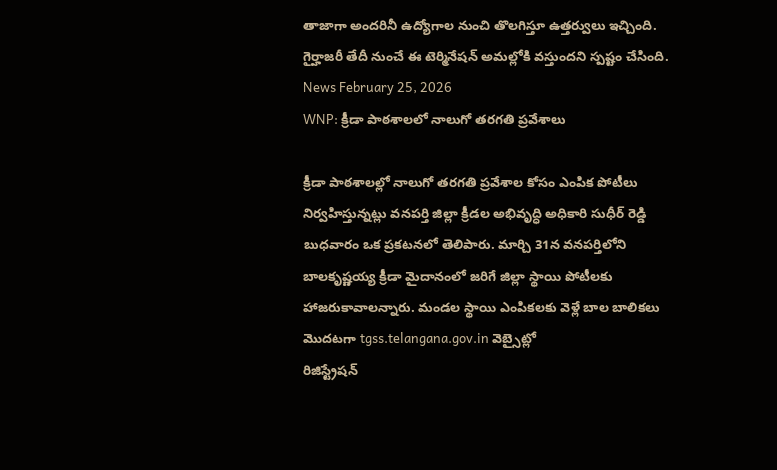తాజాగా అందరినీ ఉద్యోగాల నుంచి తొలగిస్తూ ఉత్తర్వులు ఇచ్చింది. గైర్హాజరీ తేదీ నుంచే ఈ టెర్మినేషన్ అమల్లోకి వస్తుందని స్పష్టం చేసింది.
News February 25, 2026
WNP: క్రీడా పాఠశాలలో నాలుగో తరగతి ప్రవేశాలు

క్రీడా పాఠశాలల్లో నాలుగో తరగతి ప్రవేశాల కోసం ఎంపిక పోటీలు నిర్వహిస్తున్నట్లు వనపర్తి జిల్లా క్రీడల అభివృద్ధి అధికారి సుధీర్ రెడ్డి బుధవారం ఒక ప్రకటనలో తెలిపారు. మార్చి 31న వనపర్తిలోని బాలకృష్ణయ్య క్రీడా మైదానంలో జరిగే జిల్లా స్థాయి పోటీలకు హాజరుకావాలన్నారు. మండల స్థాయి ఎంపికలకు వెళ్లే బాల బాలికలు మొదటగా tgss.telangana.gov.in వెబ్సైట్లో
రిజిస్ట్రేషన్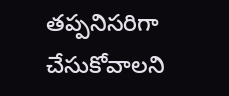తప్పనిసరిగా చేసుకోవాలని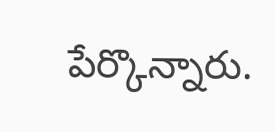పేర్కొన్నారు.